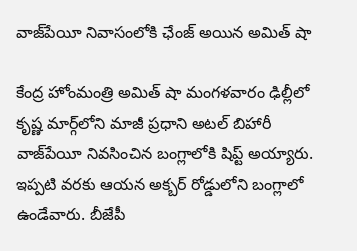వాజ్‌పేయీ నివాసంలోకి ఛేంజ్ అయిన అమిత్‌ షా

కేంద్ర హోంమంత్రి అమిత్‌ షా మంగళవారం ఢిల్లీలో కృష్ణ మార్గ్‌లోని మాజీ ప్రధాని అటల్ బిహారీ వాజ్‌పేయీ నివసించిన బంగ్లాలోకి షిప్ట్ అయ్యారు. ఇప్పటి వరకు ఆయన అక్బర్ రోడ్డులోని బంగ్లాలో ఉండేవారు. బీజేపీ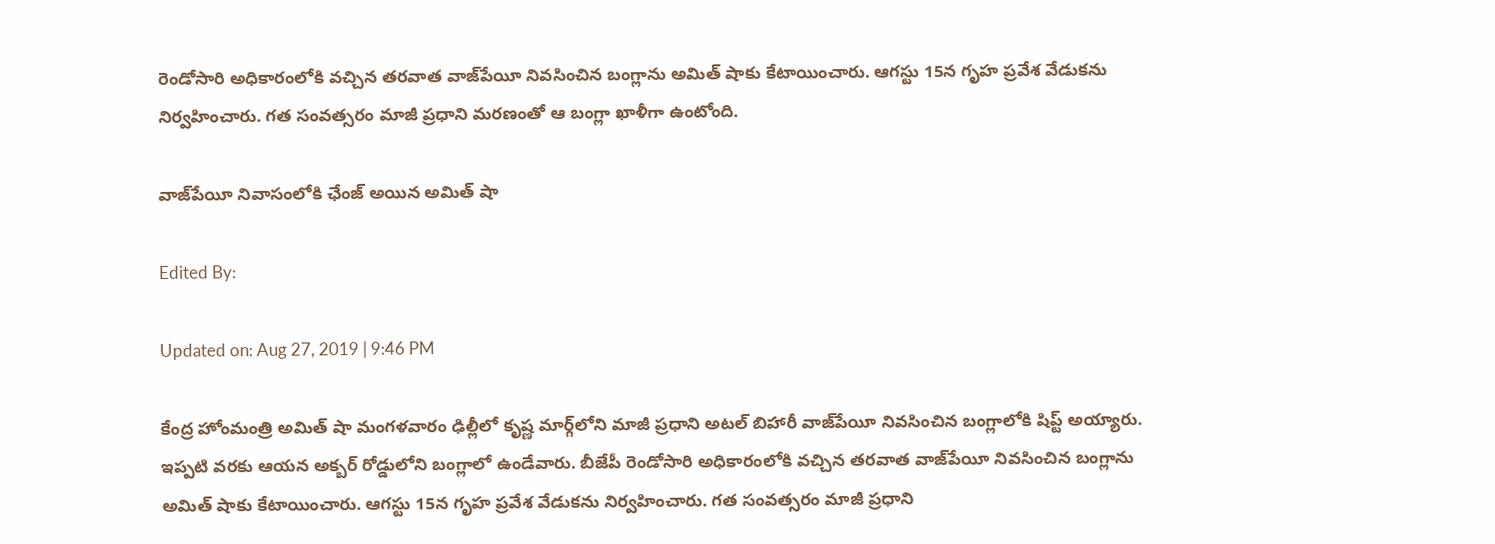రెండోసారి అధికారంలోకి వచ్చిన తరవాత వాజ్‌పేయీ నివసించిన బంగ్లాను అమిత్‌ షాకు కేటాయించారు. ఆగస్టు 15న గృహ ప్రవేశ వేడుకను నిర్వహించారు. గత సంవత్సరం మాజీ ప్రధాని మరణంతో ఆ బంగ్లా ఖాళీగా ఉంటోంది.

వాజ్‌పేయీ నివాసంలోకి ఛేంజ్ అయిన అమిత్‌ షా

Edited By:

Updated on: Aug 27, 2019 | 9:46 PM

కేంద్ర హోంమంత్రి అమిత్‌ షా మంగళవారం ఢిల్లీలో కృష్ణ మార్గ్‌లోని మాజీ ప్రధాని అటల్ బిహారీ వాజ్‌పేయీ నివసించిన బంగ్లాలోకి షిప్ట్ అయ్యారు. ఇప్పటి వరకు ఆయన అక్బర్ రోడ్డులోని బంగ్లాలో ఉండేవారు. బీజేపీ రెండోసారి అధికారంలోకి వచ్చిన తరవాత వాజ్‌పేయీ నివసించిన బంగ్లాను అమిత్‌ షాకు కేటాయించారు. ఆగస్టు 15న గృహ ప్రవేశ వేడుకను నిర్వహించారు. గత సంవత్సరం మాజీ ప్రధాని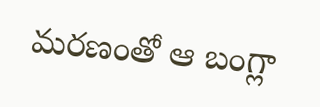మరణంతో ఆ బంగ్లా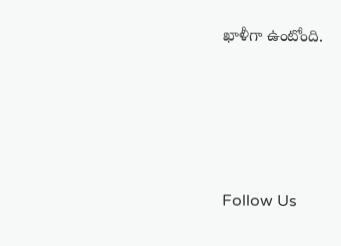ఖాళీగా ఉంటోంది.





Follow Us